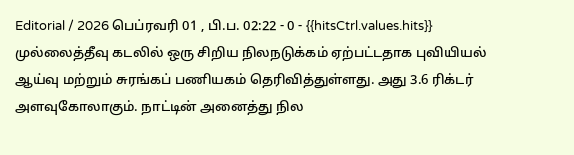Editorial / 2026 பெப்ரவரி 01 , பி.ப. 02:22 - 0 - {{hitsCtrl.values.hits}}
முல்லைத்தீவு கடலில் ஒரு சிறிய நிலநடுக்கம் ஏற்பட்டதாக புவியியல் ஆய்வு மற்றும் சுரங்கப் பணியகம் தெரிவித்துள்ளது. அது 3.6 ரிக்டர் அளவுகோலாகும். நாட்டின் அனைத்து நில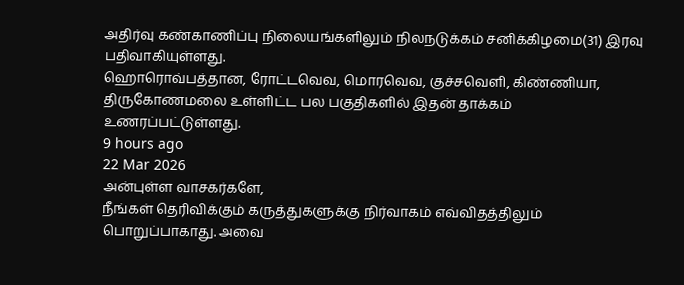அதிர்வு கண்காணிப்பு நிலையங்களிலும் நிலநடுக்கம் சனிக்கிழமை(31) இரவு பதிவாகியுள்ளது.
ஹொரொவ்பத்தான, ரோட்டவெவ, மொரவெவ, குச்சவெளி, கிண்ணியா, திருகோணமலை உள்ளிட்ட பல பகுதிகளில் இதன் தாக்கம் உணரப்பட்டுள்ளது.
9 hours ago
22 Mar 2026
அன்புள்ள வாசகர்களே,
நீங்கள் தெரிவிக்கும் கருத்துகளுக்கு நிர்வாகம் எவ்விதத்திலும் பொறுப்பாகாது. அவை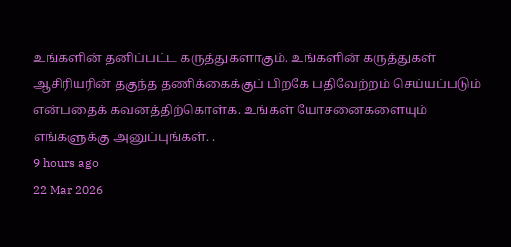உங்களின் தனிப்பட்ட கருத்துகளாகும். உங்களின் கருத்துகள் ஆசிரியரின் தகுந்த தணிக்கைக்குப் பிறகே பதிவேற்றம் செய்யப்படும் என்பதைக் கவனத்திற்கொள்க. உங்கள் யோசனைகளையும் எங்களுக்கு அனுப்புங்கள். .
9 hours ago
22 Mar 2026